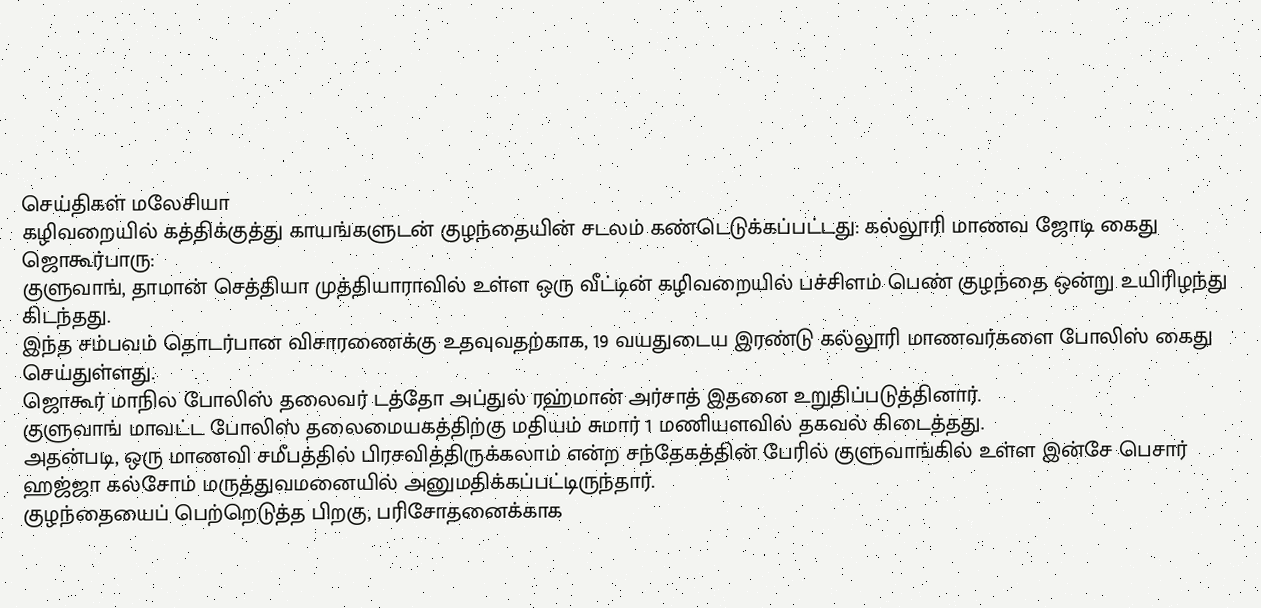செய்திகள் மலேசியா
கழிவறையில் கத்திக்குத்து காயங்களுடன் குழந்தையின் சடலம் கண்டெடுக்கப்பட்டது: கல்லூரி மாணவ ஜோடி கைது
ஜொகூர்பாரு:
குளுவாங், தாமான் செத்தியா முத்தியாராவில் உள்ள ஒரு வீட்டின் கழிவறையில் பச்சிளம் பெண் குழந்தை ஒன்று உயிரிழந்து கிடந்தது.
இந்த சம்பவம் தொடர்பான விசாரணைக்கு உதவுவதற்காக, 19 வயதுடைய இரண்டு கல்லூரி மாணவர்களை போலிஸ் கைது செய்துள்ளது.
ஜொகூர் மாநில போலிஸ் தலைவர் டத்தோ அப்துல் ரஹ்மான் அர்சாத் இதனை உறுதிப்படுத்தினார்.
குளுவாங் மாவட்ட போலிஸ் தலைமையகத்திற்கு மதியம் சுமார் 1 மணியளவில் தகவல் கிடைத்தது.
அதன்படி, ஒரு மாணவி சமீபத்தில் பிரசவித்திருக்கலாம் என்ற சந்தேகத்தின் பேரில் குளுவாங்கில் உள்ள இன்சே பெசார் ஹஜ்ஜா கல்சோம் மருத்துவமனையில் அனுமதிக்கப்பட்டிருந்தார்.
குழந்தையைப் பெற்றெடுத்த பிறகு, பரிசோதனைக்காக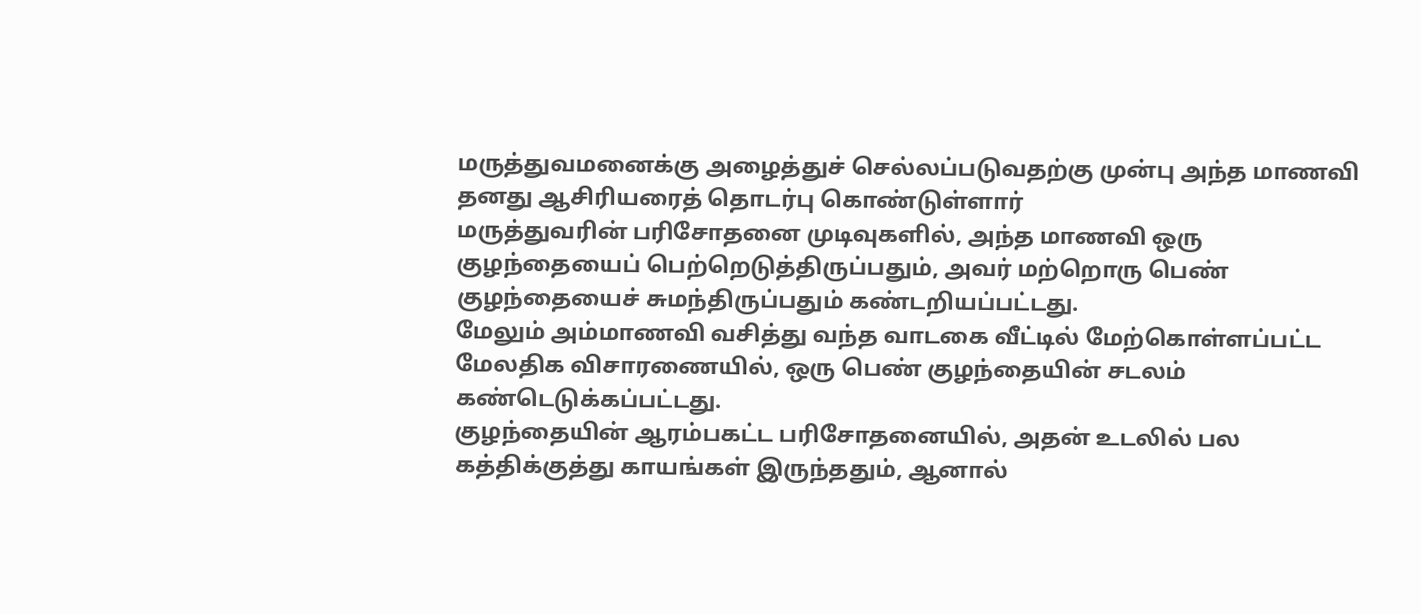மருத்துவமனைக்கு அழைத்துச் செல்லப்படுவதற்கு முன்பு அந்த மாணவி தனது ஆசிரியரைத் தொடர்பு கொண்டுள்ளார்
மருத்துவரின் பரிசோதனை முடிவுகளில், அந்த மாணவி ஒரு குழந்தையைப் பெற்றெடுத்திருப்பதும், அவர் மற்றொரு பெண் குழந்தையைச் சுமந்திருப்பதும் கண்டறியப்பட்டது.
மேலும் அம்மாணவி வசித்து வந்த வாடகை வீட்டில் மேற்கொள்ளப்பட்ட மேலதிக விசாரணையில், ஒரு பெண் குழந்தையின் சடலம் கண்டெடுக்கப்பட்டது.
குழந்தையின் ஆரம்பகட்ட பரிசோதனையில், அதன் உடலில் பல கத்திக்குத்து காயங்கள் இருந்ததும், ஆனால்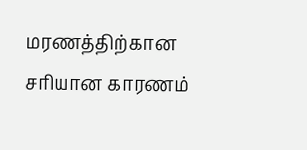மரணத்திற்கான சரியான காரணம்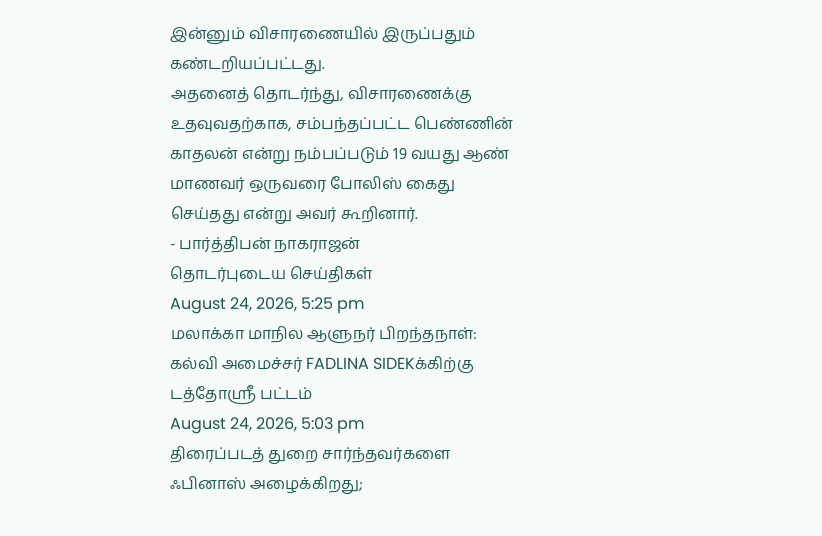இன்னும் விசாரணையில் இருப்பதும் கண்டறியப்பட்டது.
அதனைத் தொடர்ந்து, விசாரணைக்கு உதவுவதற்காக, சம்பந்தப்பட்ட பெண்ணின் காதலன் என்று நம்பப்படும் 19 வயது ஆண் மாணவர் ஒருவரை போலிஸ் கைது செய்தது என்று அவர் கூறினார்.
- பார்த்திபன் நாகராஜன்
தொடர்புடைய செய்திகள்
August 24, 2026, 5:25 pm
மலாக்கா மாநில ஆளுநர் பிறந்தநாள்: கல்வி அமைச்சர் FADLINA SIDEKக்கிற்கு டத்தோஸ்ரீ பட்டம்
August 24, 2026, 5:03 pm
திரைப்படத் துறை சார்ந்தவர்களை ஃபினாஸ் அழைக்கிறது;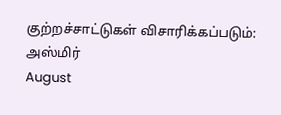குற்றச்சாட்டுகள் விசாரிக்கப்படும்: அஸ்மிர்
August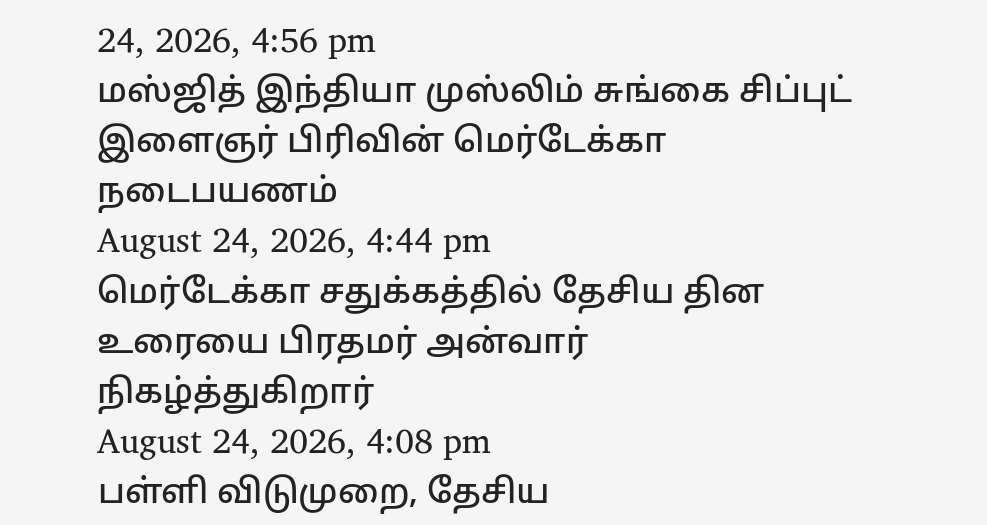24, 2026, 4:56 pm
மஸ்ஜித் இந்தியா முஸ்லிம் சுங்கை சிப்புட் இளைஞர் பிரிவின் மெர்டேக்கா நடைபயணம்
August 24, 2026, 4:44 pm
மெர்டேக்கா சதுக்கத்தில் தேசிய தின உரையை பிரதமர் அன்வார் நிகழ்த்துகிறார்
August 24, 2026, 4:08 pm
பள்ளி விடுமுறை, தேசிய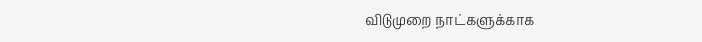விடுமுறை நாட்களுக்காக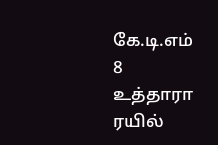கே.டி.எம் 8 உத்தாரா ரயில்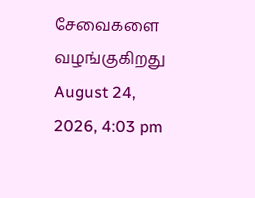சேவைகளை வழங்குகிறது
August 24, 2026, 4:03 pm